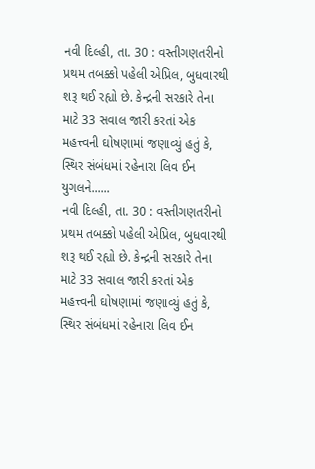નવી દિલ્હી, તા. 30 : વસ્તીગણતરીનો પ્રથમ તબક્કો પહેલી એપ્રિલ, બુધવારથી શરૂ થઈ રહ્યો છે. કેન્દ્રની સરકારે તેના માટે 33 સવાલ જારી કરતાં એક મહત્ત્વની ઘોષણામાં જણાવ્યું હતું કે, સ્થિર સંબંધમાં રહેનારા લિવ ઈન યુગલને......
નવી દિલ્હી, તા. 30 : વસ્તીગણતરીનો પ્રથમ તબક્કો પહેલી એપ્રિલ, બુધવારથી શરૂ થઈ રહ્યો છે. કેન્દ્રની સરકારે તેના માટે 33 સવાલ જારી કરતાં એક મહત્ત્વની ઘોષણામાં જણાવ્યું હતું કે, સ્થિર સંબંધમાં રહેનારા લિવ ઈન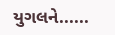યુગલને......